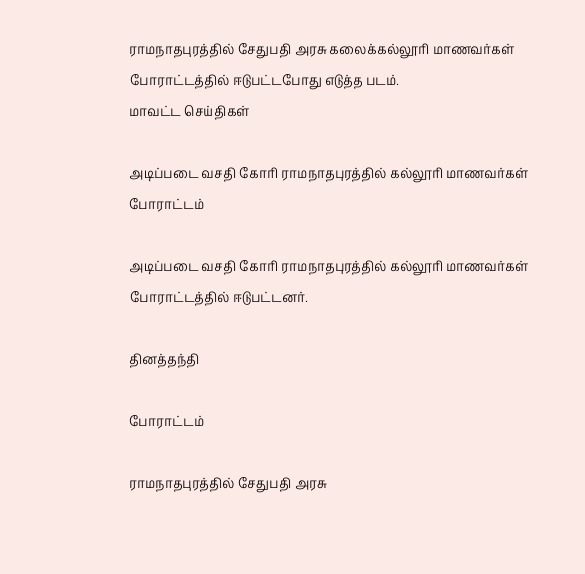ராமநாதபுரத்தில் சேதுபதி அரசு கலைக்கல்லூரி மாணவர்கள் போராட்டத்தில் ஈடுபட்டபோது எடுத்த படம்.
மாவட்ட செய்திகள்

அடிப்படை வசதி கோரி ராமநாதபுரத்தில் கல்லூரி மாணவர்கள் போராட்டம்

அடிப்படை வசதி கோரி ராமநாதபுரத்தில் கல்லூரி மாணவர்கள் போராட்டத்தில் ஈடுபட்டனர்.

தினத்தந்தி

போராட்டம்

ராமநாதபுரத்தில் சேதுபதி அரசு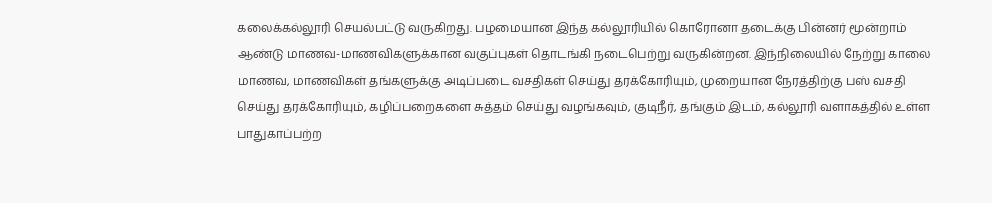கலைக்கல்லூரி செயல்பட்டு வருகிறது. பழமையான இந்த கல்லூரியில் கொரோனா தடைக்கு பின்னர் மூன்றாம் ஆண்டு மாணவ-மாணவிகளுக்கான வகுப்புகள் தொடங்கி நடைபெற்று வருகின்றன. இந்நிலையில் நேற்று காலை மாணவ, மாணவிகள் தங்களுக்கு அடிப்படை வசதிகள் செய்து தரக்கோரியும், முறையான நேரத்திற்கு பஸ் வசதி செய்து தரக்கோரியும், கழிப்பறைகளை சுத்தம் செய்து வழங்கவும், குடிநீர், தங்கும் இடம், கல்லூரி வளாகத்தில் உள்ள பாதுகாப்பற்ற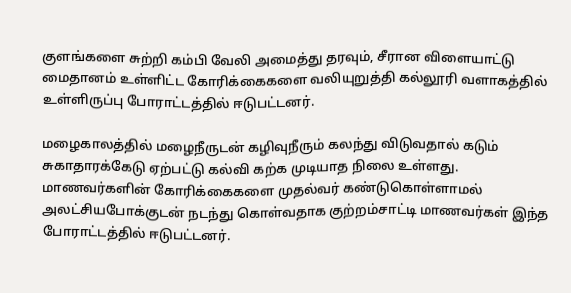குளங்களை சுற்றி கம்பி வேலி அமைத்து தரவும், சீரான விளையாட்டு மைதானம் உள்ளிட்ட கோரிக்கைகளை வலியுறுத்தி கல்லூரி வளாகத்தில் உள்ளிருப்பு போராட்டத்தில் ஈடுபட்டனர்.

மழைகாலத்தில் மழைநீருடன் கழிவுநீரும் கலந்து விடுவதால் கடும் சுகாதாரக்கேடு ஏற்பட்டு கல்வி கற்க முடியாத நிலை உள்ளது. மாணவர்களின் கோரிக்கைகளை முதல்வர் கண்டுகொள்ளாமல் அலட்சியபோக்குடன் நடந்து கொள்வதாக குற்றம்சாட்டி மாணவர்கள் இந்த போராட்டத்தில் ஈடுபட்டனர்.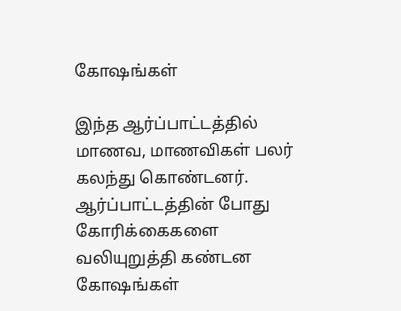கோஷங்கள்

இந்த ஆர்ப்பாட்டத்தில் மாணவ, மாணவிகள் பலர் கலந்து கொண்டனர். ஆர்ப்பாட்டத்தின் போது கோரிக்கைகளை வலியுறுத்தி கண்டன கோஷங்கள்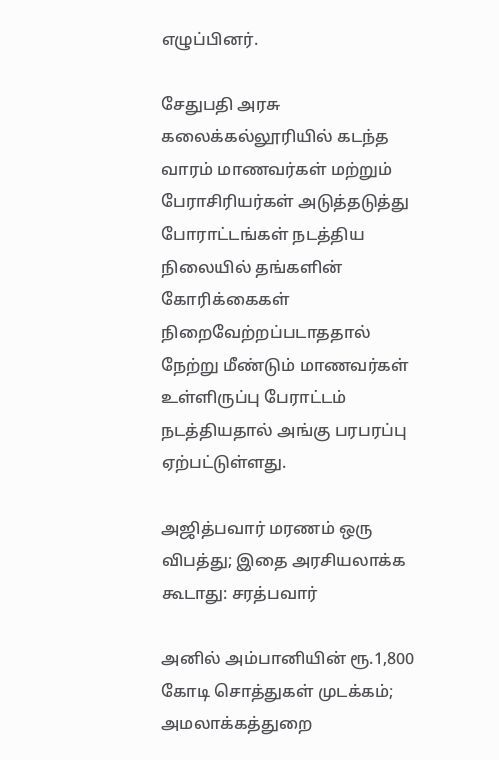எழுப்பினர்.

சேதுபதி அரசு கலைக்கல்லூரியில் கடந்த வாரம் மாணவர்கள் மற்றும் பேராசிரியர்கள் அடுத்தடுத்து போராட்டங்கள் நடத்திய நிலையில் தங்களின் கோரிக்கைகள் நிறைவேற்றப்படாததால் நேற்று மீண்டும் மாணவர்கள் உள்ளிருப்பு பேராட்டம் நடத்தியதால் அங்கு பரபரப்பு ஏற்பட்டுள்ளது.

அஜித்பவார் மரணம் ஒரு விபத்து; இதை அரசியலாக்க கூடாது: சரத்பவார்

அனில் அம்பானியின் ரூ.1,800 கோடி சொத்துகள் முடக்கம்; அமலாக்கத்துறை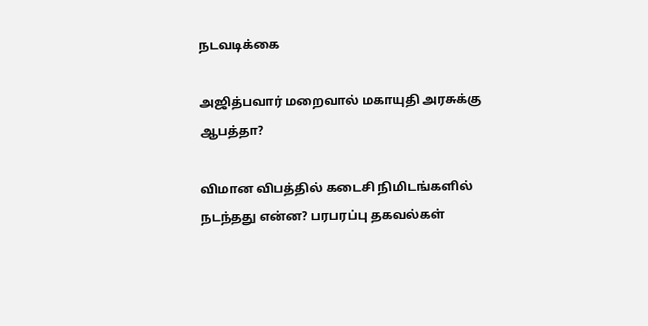நடவடிக்கை

அஜித்பவார் மறைவால் மகாயுதி அரசுக்கு ஆபத்தா?

விமான விபத்தில் கடைசி நிமிடங்களில் நடந்தது என்ன? பரபரப்பு தகவல்கள்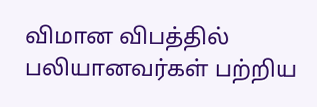விமான விபத்தில் பலியானவர்கள் பற்றிய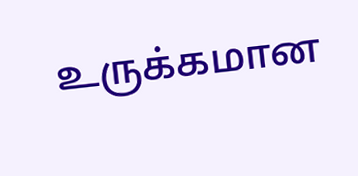உருக்கமான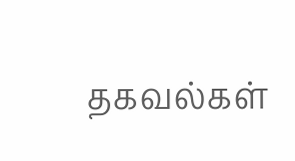தகவல்கள்